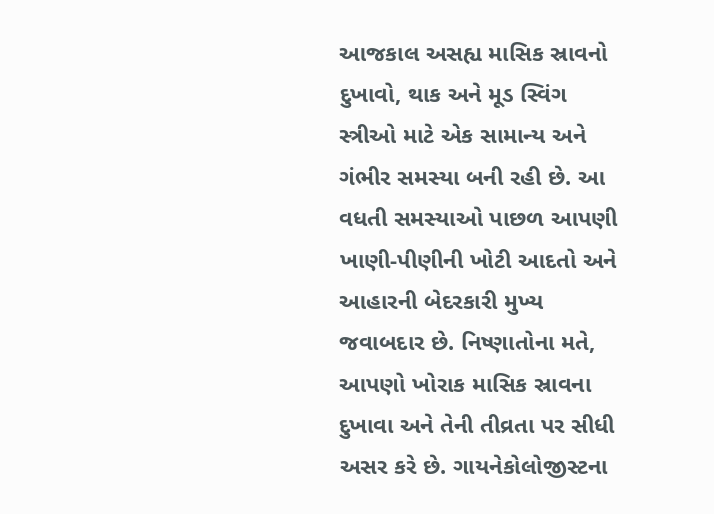આજકાલ અસહ્ય માસિક સ્રાવનો દુખાવો, થાક અને મૂડ સ્વિંગ સ્ત્રીઓ માટે એક સામાન્ય અને ગંભીર સમસ્યા બની રહી છે. આ વધતી સમસ્યાઓ પાછળ આપણી ખાણી-પીણીની ખોટી આદતો અને આહારની બેદરકારી મુખ્ય જવાબદાર છે. નિષ્ણાતોના મતે, આપણો ખોરાક માસિક સ્રાવના દુખાવા અને તેની તીવ્રતા પર સીધી અસર કરે છે. ગાયનેકોલોજીસ્ટના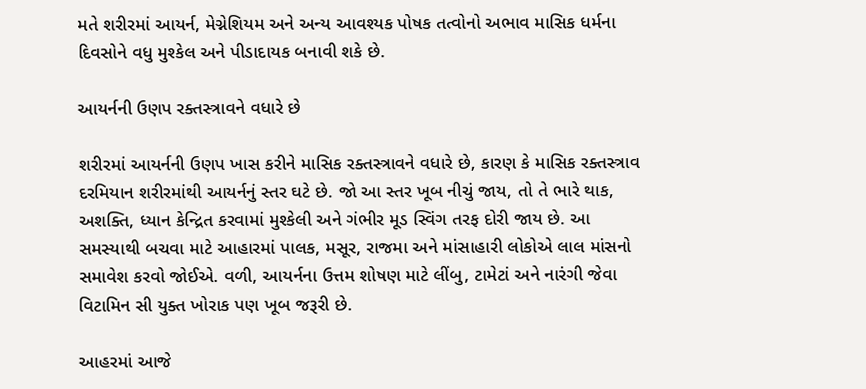મતે શરીરમાં આયર્ન, મેગ્નેશિયમ અને અન્ય આવશ્યક પોષક તત્વોનો અભાવ માસિક ધર્મના દિવસોને વધુ મુશ્કેલ અને પીડાદાયક બનાવી શકે છે.

આયર્નની ઉણપ રક્તસ્ત્રાવને વધારે છે

શરીરમાં આયર્નની ઉણપ ખાસ કરીને માસિક રક્તસ્ત્રાવને વધારે છે, કારણ કે માસિક રક્તસ્ત્રાવ દરમિયાન શરીરમાંથી આયર્નનું સ્તર ઘટે છે. જો આ સ્તર ખૂબ નીચું જાય, તો તે ભારે થાક, અશક્તિ, ધ્યાન કેન્દ્રિત કરવામાં મુશ્કેલી અને ગંભીર મૂડ સ્વિંગ તરફ દોરી જાય છે. આ સમસ્યાથી બચવા માટે આહારમાં પાલક, મસૂર, રાજમા અને માંસાહારી લોકોએ લાલ માંસનો સમાવેશ કરવો જોઈએ. વળી, આયર્નના ઉત્તમ શોષણ માટે લીંબુ, ટામેટાં અને નારંગી જેવા વિટામિન સી યુક્ત ખોરાક પણ ખૂબ જરૂરી છે.

આહરમાં આજે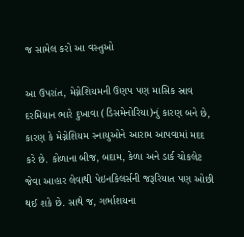જ સામેલ કરો આ વસ્તુઓ

આ ઉપરાંત, મેગ્નેશિયમની ઉણપ પણ માસિક સ્રાવ દરમિયાન ભારે દુખાવા (ડિસમેનોરિયા)નું કારણ બને છે, કારણ કે મેગ્નેશિયમ સ્નાયુઓને આરામ આપવામાં મદદ કરે છે. કોળાના બીજ, બદામ, કેળા અને ડાર્ક ચોકલેટ જેવા આહાર લેવાથી પેઇનકિલર્સની જરૂરિયાત પણ ઓછી થઈ શકે છે. સાથે જ, ગર્ભાશયના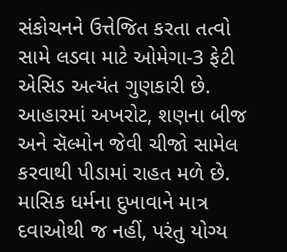સંકોચનને ઉત્તેજિત કરતા તત્વો સામે લડવા માટે ઓમેગા-3 ફેટી એસિડ અત્યંત ગુણકારી છે. આહારમાં અખરોટ, શણના બીજ અને સૅલ્મોન જેવી ચીજો સામેલ કરવાથી પીડામાં રાહત મળે છે. માસિક ધર્મના દુખાવાને માત્ર દવાઓથી જ નહીં, પરંતુ યોગ્ય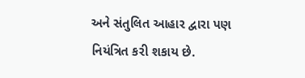અને સંતુલિત આહાર દ્વારા પણ નિયંત્રિત કરી શકાય છે.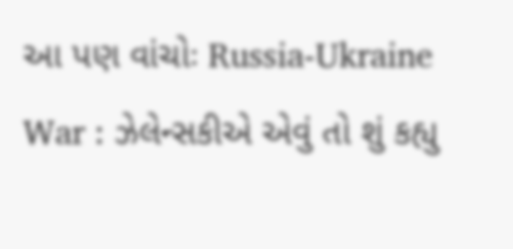આ પણ વાંચોઃ Russia-Ukraine War : ઝેલેન્સકીએ એવું તો શું કહ્યુ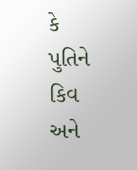કે પુતિને કિવ અને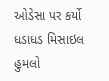ઓડેસા પર કર્યો ધડાધડ મિસાઇલ હુમલો